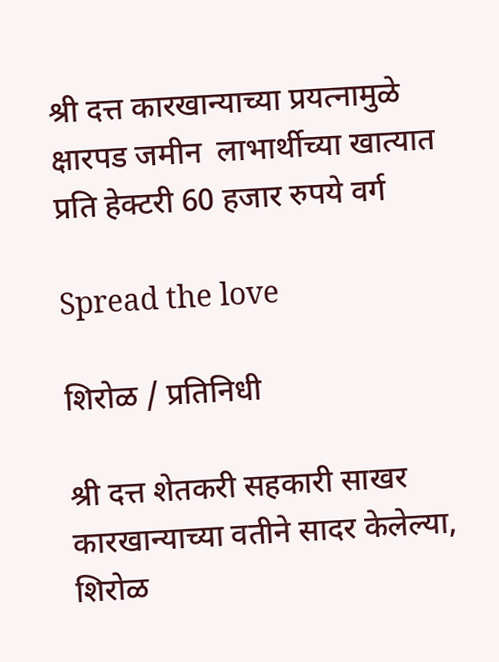श्री दत्त कारखान्याच्या प्रयत्नामुळे क्षारपड जमीन  लाभार्थीच्या खात्यात प्रति हेक्टरी 60 हजार रुपये वर्ग

Spread the love

शिरोळ / प्रतिनिधी

श्री दत्त शेतकरी सहकारी साखर कारखान्याच्या वतीने सादर केलेल्या, शिरोळ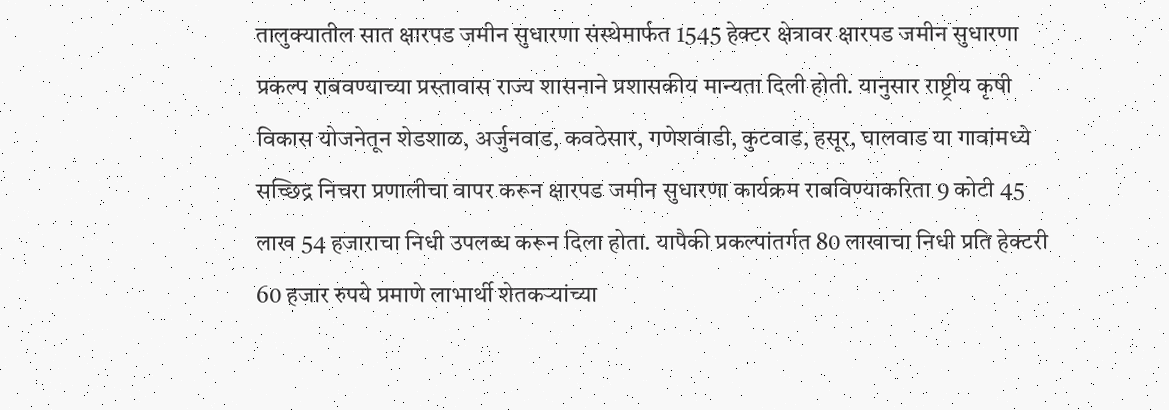तालुक्यातील सात क्षारपड जमीन सुधारणा संस्थेमार्फत 1545 हेक्टर क्षेत्रावर क्षारपड जमीन सुधारणा प्रकल्प राबवण्याच्या प्रस्तावास राज्य शासनाने प्रशासकीय मान्यता दिली होती. यानुसार राष्ट्रीय कृषी विकास योजनेतून शेडशाळ, अर्जुनवाड, कवठेसार, गणेशवाडी, कुटवाड, हसूर, घालवाड या गावांमध्ये सच्छिद्र निचरा प्रणालीचा वापर करून क्षारपड जमीन सुधारणा कार्यक्रम राबविण्याकरिता 9 कोटी 45 लाख 54 हजाराचा निधी उपलब्ध करून दिला होता. यापैकी प्रकल्पांतर्गत 80 लाखाचा निधी प्रति हेक्टरी 60 हजार रुपये प्रमाणे लाभार्थी शेतकऱ्यांच्या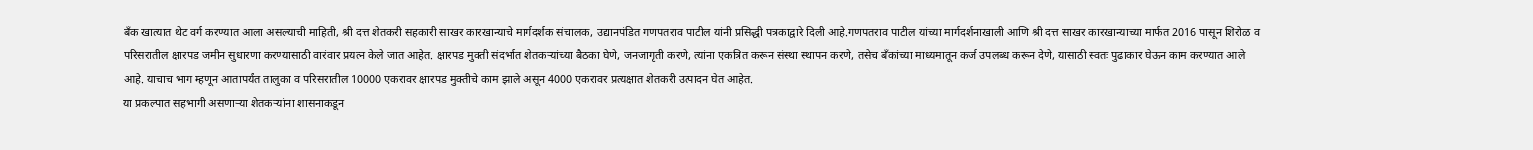बँक खात्यात थेट वर्ग करण्यात आला असल्याची माहिती, श्री दत्त शेतकरी सहकारी साखर कारखान्याचे मार्गदर्शक संचालक, उद्यानपंडित गणपतराव पाटील यांनी प्रसिद्धी पत्रकाद्वारे दिली आहे.गणपतराव पाटील यांच्या मार्गदर्शनाखाली आणि श्री दत्त साखर कारखान्याच्या मार्फत 2016 पासून शिरोळ व परिसरातील क्षारपड जमीन सुधारणा करण्यासाठी वारंवार प्रयत्न केले जात आहेत. क्षारपड मुक्ती संदर्भात शेतकऱ्यांच्या बैठका घेणे, जनजागृती करणे, त्यांना एकत्रित करून संस्था स्थापन करणे, तसेच बँकांच्या माध्यमातून कर्ज उपलब्ध करून देणे, यासाठी स्वतः पुढाकार घेऊन काम करण्यात आले आहे. याचाच भाग म्हणून आतापर्यंत तालुका व परिसरातील 10000 एकरावर क्षारपड मुक्तीचे काम झाले असून 4000 एकरावर प्रत्यक्षात शेतकरी उत्पादन घेत आहेत.
या प्रकल्पात सहभागी असणाऱ्या शेतकऱ्यांना शासनाकडून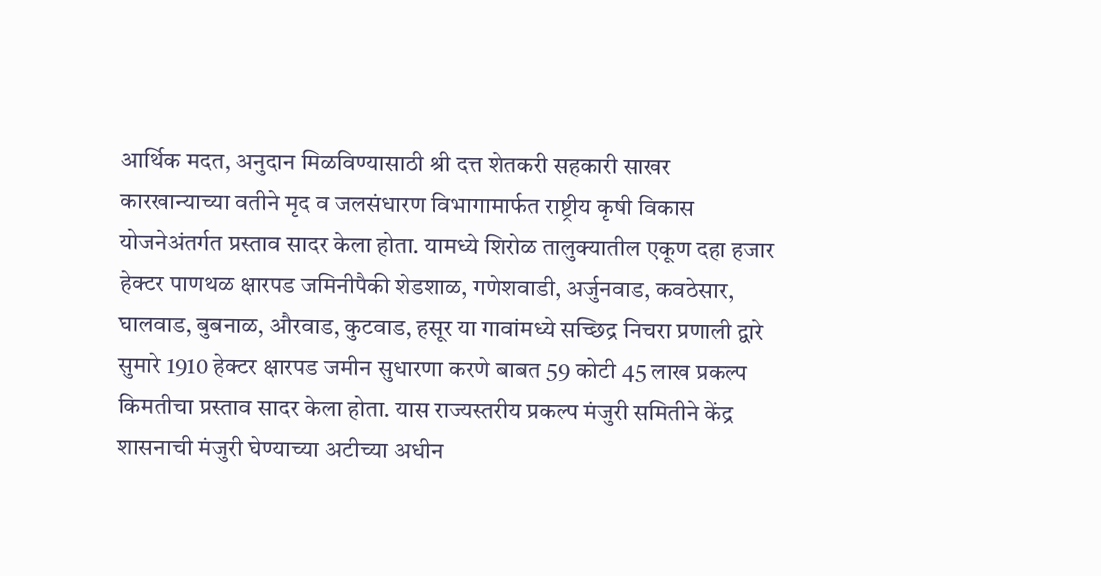आर्थिक मदत, अनुदान मिळविण्यासाठी श्री दत्त शेतकरी सहकारी साखर कारखान्याच्या वतीने मृद व जलसंधारण विभागामार्फत राष्ट्रीय कृषी विकास योजनेअंतर्गत प्रस्ताव सादर केला होता. यामध्ये शिरोळ तालुक्यातील एकूण दहा हजार हेक्टर पाणथळ क्षारपड जमिनीपैकी शेडशाळ, गणेशवाडी, अर्जुनवाड, कवठेसार, घालवाड, बुबनाळ, औरवाड, कुटवाड, हसूर या गावांमध्ये सच्छिद्र निचरा प्रणाली द्वारे सुमारे 1910 हेक्टर क्षारपड जमीन सुधारणा करणे बाबत 59 कोटी 45 लाख प्रकल्प किमतीचा प्रस्ताव सादर केला होता. यास राज्यस्तरीय प्रकल्प मंजुरी समितीने केंद्र शासनाची मंजुरी घेण्याच्या अटीच्या अधीन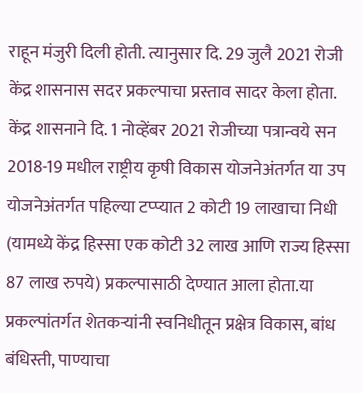राहून मंजुरी दिली होती. त्यानुसार दि. 29 जुलै 2021 रोजी केंद्र शासनास सदर प्रकल्पाचा प्रस्ताव सादर केला होता. केंद्र शासनाने दि. 1 नोव्हेंबर 2021 रोजीच्या पत्रान्वये सन 2018-19 मधील राष्ट्रीय कृषी विकास योजनेअंतर्गत या उप योजनेअंतर्गत पहिल्या टप्प्यात 2 कोटी 19 लाखाचा निधी (यामध्ये केंद्र हिस्सा एक कोटी 32 लाख आणि राज्य हिस्सा 87 लाख रुपये) प्रकल्पासाठी देण्यात आला होता.या प्रकल्पांतर्गत शेतकऱ्यांनी स्वनिधीतून प्रक्षेत्र विकास, बांध बंधिस्ती, पाण्याचा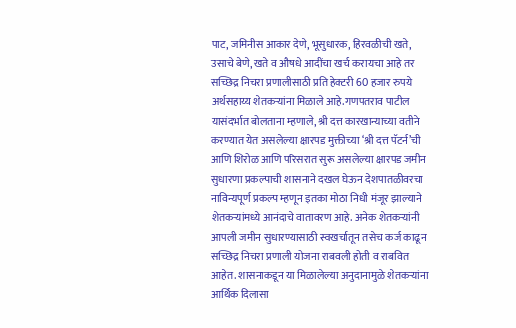पाट, जमिनीस आकार देणे, भूसुधारक, हिरवळीची खते, उसाचे बेणे, खते व औषधे आदींचा खर्च करायचा आहे तर सच्छिद्र निचरा प्रणालीसाठी प्रति हेक्टरी 60 हजार रुपये अर्थसहाय्य शेतकऱ्यांना मिळाले आहे.गणपतराव पाटील यासंदर्भात बोलताना म्हणाले, श्री दत्त कारखान्याच्या वतीने करण्यात येत असलेल्या क्षारपड मुक्तीच्या ‘श्री दत्त पॅटर्न’ची आणि शिरोळ आणि परिसरात सुरू असलेल्या क्षारपड जमीन सुधारणा प्रकल्पाची शासनाने दखल घेऊन देशपातळीवरचा नाविन्यपूर्ण प्रकल्प म्हणून इतका मोठा निधी मंजूर झाल्याने शेतकऱ्यांमध्ये आनंदाचे वातावरण आहे. अनेक शेतकऱ्यांनी आपली जमीन सुधारण्यासाठी स्वखर्चातून तसेच कर्ज काढून सच्छिद्र निचरा प्रणाली योजना राबवली होती व राबवित आहेत. शासनाकडून या मिळालेल्या अनुदानामुळे शेतकऱ्यांना आर्थिक दिलासा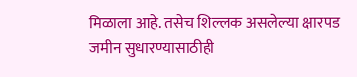मिळाला आहे. तसेच शिल्लक असलेल्या क्षारपड जमीन सुधारण्यासाठीही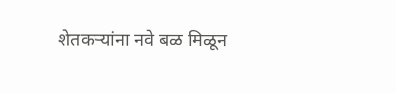शेतकऱ्यांना नवे बळ मिळून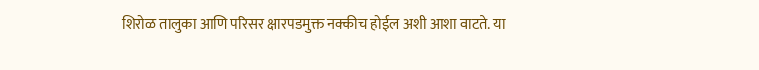शिरोळ तालुका आणि परिसर क्षारपडमुक्त नक्कीच होईल अशी आशा वाटते. या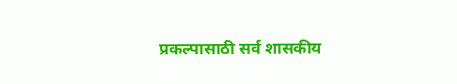प्रकल्पासाठी सर्व शासकीय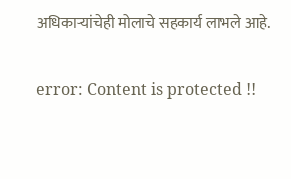अधिकाऱ्यांचेही मोलाचे सहकार्य लाभले आहे.

error: Content is protected !!